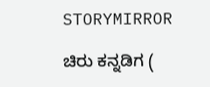STORYMIRROR

ಚಿರು ಕನ್ನಡಿಗ (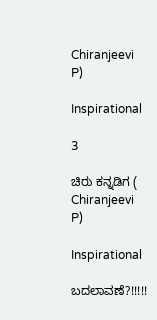Chiranjeevi P)

Inspirational

3

ಚಿರು ಕನ್ನಡಿಗ ( Chiranjeevi P)

Inspirational

ಬದಲಾವಣೆ?!!!!!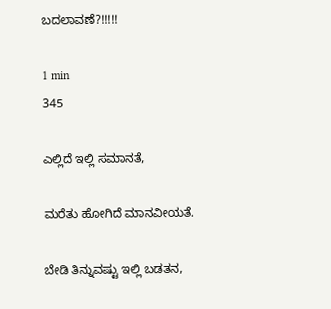ಬದಲಾವಣೆ?!!!!!

1 min
345

ಎಲ್ಲಿದೆ ಇಲ್ಲಿ ಸಮಾನತೆ,

ಮರೆತು ಹೋಗಿದೆ ಮಾನವೀಯತೆ.

ಬೇಡಿ ತಿನ್ನುವಷ್ಟು ಇಲ್ಲಿ ಬಡತನ,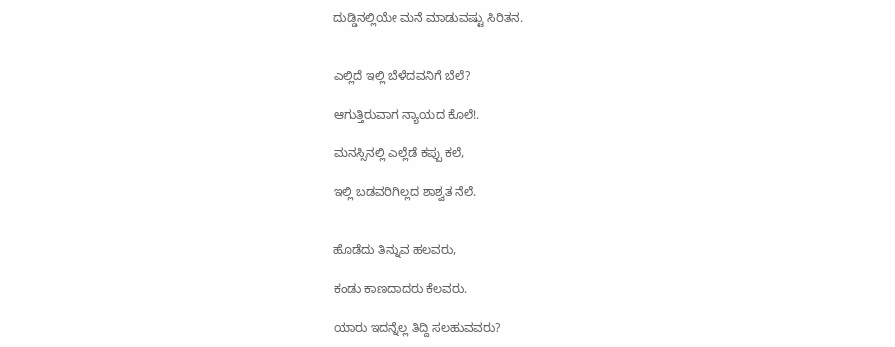ದುಡ್ಡಿನಲ್ಲಿಯೇ ಮನೆ ಮಾಡುವಷ್ಟು ಸಿರಿತನ.


ಎಲ್ಲಿದೆ ಇಲ್ಲಿ ಬೆಳೆದವನಿಗೆ ಬೆಲೆ?

ಆಗುತ್ತಿರುವಾಗ ನ್ಯಾಯದ ಕೊಲೆ!.

ಮನಸ್ಸಿನಲ್ಲಿ ಎಲ್ಲೆಡೆ ಕಪ್ಪು ಕಲೆ,

ಇಲ್ಲಿ ಬಡವರಿಗಿಲ್ಲದ ಶಾಶ್ವತ ನೆಲೆ.


ಹೊಡೆದು ತಿನ್ನುವ ಹಲವರು,

ಕಂಡು ಕಾಣದಾದರು ಕೆಲವರು.

ಯಾರು ಇದನ್ನೆಲ್ಲ ತಿದ್ದಿ ಸಲಹುವವರು?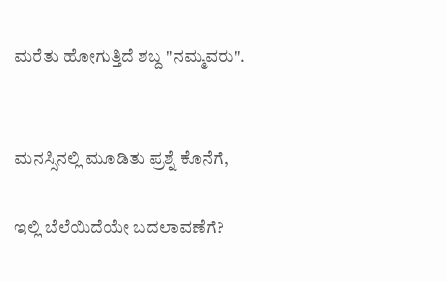ಮರೆತು ಹೋಗುತ್ತಿದೆ ಶಬ್ದ "ನಮ್ಮವರು".


ಮನಸ್ಸಿನಲ್ಲಿ ಮೂಡಿತು ಪ್ರಶ್ನೆ ಕೊನೆಗೆ,

ಇಲ್ಲಿ ಬೆಲೆಯಿದೆಯೇ ಬದಲಾವಣೆಗೆ?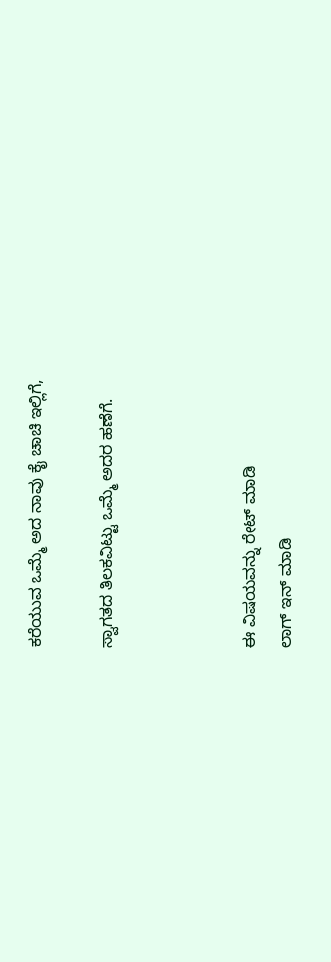ಕರೆಯುವ ಒಮ್ಮೆ ಅದ ನಾವು ಕೈ ಚಾಚಿ ಇಲ್ಲಿಗೆ,

ಸ್ವಾಗತದ ತಿಲಕವಿಟ್ಟು ಒಮ್ಮೆ ಅದರ ಹಣೆಗೆ.



ಈ ವಿಷಯವನ್ನು ರೇಟ್ ಮಾಡಿ
ಲಾಗ್ ಇನ್ ಮಾಡಿ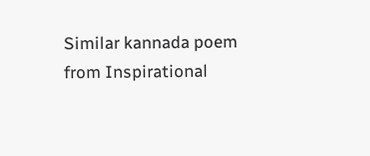Similar kannada poem from Inspirational